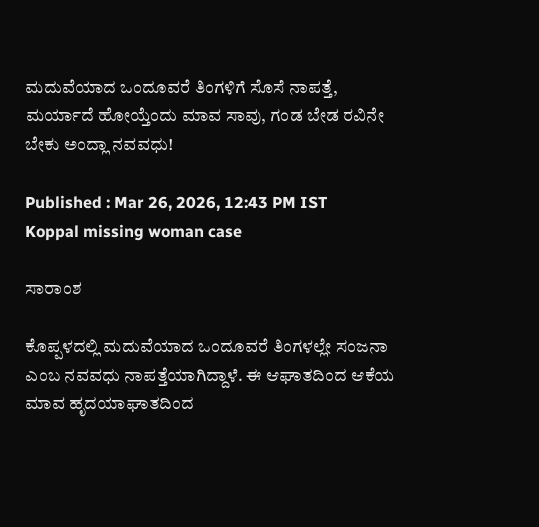ಮದುವೆಯಾದ ಒಂದೂವರೆ ತಿಂಗಳಿಗೆ ಸೊಸೆ ನಾಪತ್ತೆ, ಮರ್ಯಾದೆ ಹೋಯ್ತೆಂದು ಮಾವ ಸಾವು, ಗಂಡ ಬೇಡ ರವಿನೇ ಬೇಕು ಅಂದ್ಲಾ ನವವಧು!

Published : Mar 26, 2026, 12:43 PM IST
Koppal missing woman case

ಸಾರಾಂಶ

ಕೊಪ್ಪಳದಲ್ಲಿ ಮದುವೆಯಾದ ಒಂದೂವರೆ ತಿಂಗಳಲ್ಲೇ ಸಂಜನಾ ಎಂಬ ನವವಧು ನಾಪತ್ತೆಯಾಗಿದ್ದಾಳೆ. ಈ ಆಘಾತದಿಂದ ಆಕೆಯ ಮಾವ ಹೃದಯಾಘಾತದಿಂದ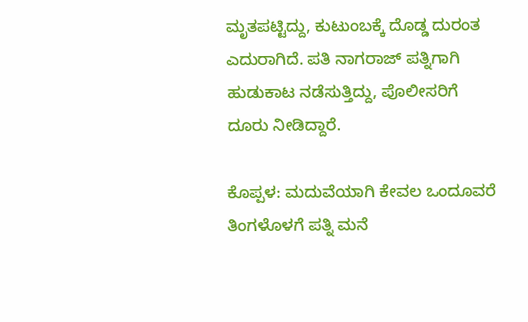ಮೃತಪಟ್ಟಿದ್ದು, ಕುಟುಂಬಕ್ಕೆ ದೊಡ್ಡ ದುರಂತ ಎದುರಾಗಿದೆ. ಪತಿ ನಾಗರಾಜ್ ಪತ್ನಿಗಾಗಿ ಹುಡುಕಾಟ ನಡೆಸುತ್ತಿದ್ದು, ಪೊಲೀಸರಿಗೆ ದೂರು ನೀಡಿದ್ದಾರೆ.

ಕೊಪ್ಪಳ: ಮದುವೆಯಾಗಿ ಕೇವಲ ಒಂದೂವರೆ ತಿಂಗಳೊಳಗೆ ಪತ್ನಿ ಮನೆ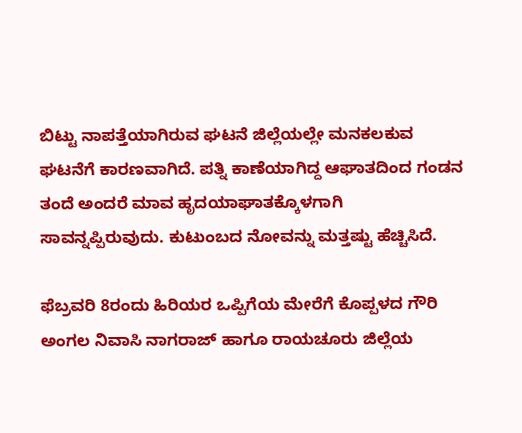ಬಿಟ್ಟು ನಾಪತ್ತೆಯಾಗಿರುವ ಘಟನೆ ಜಿಲ್ಲೆಯಲ್ಲೇ ಮನಕಲಕುವ ಘಟನೆಗೆ ಕಾರಣವಾಗಿದೆ. ಪತ್ನಿ ಕಾಣೆಯಾಗಿದ್ದ ಆಘಾತದಿಂದ ಗಂಡನ ತಂದೆ ಅಂದರೆ ಮಾವ ಹೃದಯಾಘಾತಕ್ಕೊಳಗಾಗಿ ಸಾವನ್ನಪ್ಪಿರುವುದು. ಕುಟುಂಬದ ನೋವನ್ನು ಮತ್ತಷ್ಟು ಹೆಚ್ಚಿಸಿದೆ.

ಫೆಬ್ರವರಿ 8ರಂದು ಹಿರಿಯರ ಒಪ್ಪಿಗೆಯ ಮೇರೆಗೆ ಕೊಪ್ಪಳದ ಗೌರಿ ಅಂಗಲ ನಿವಾಸಿ ನಾಗರಾಜ್ ಹಾಗೂ ರಾಯಚೂರು ಜಿಲ್ಲೆಯ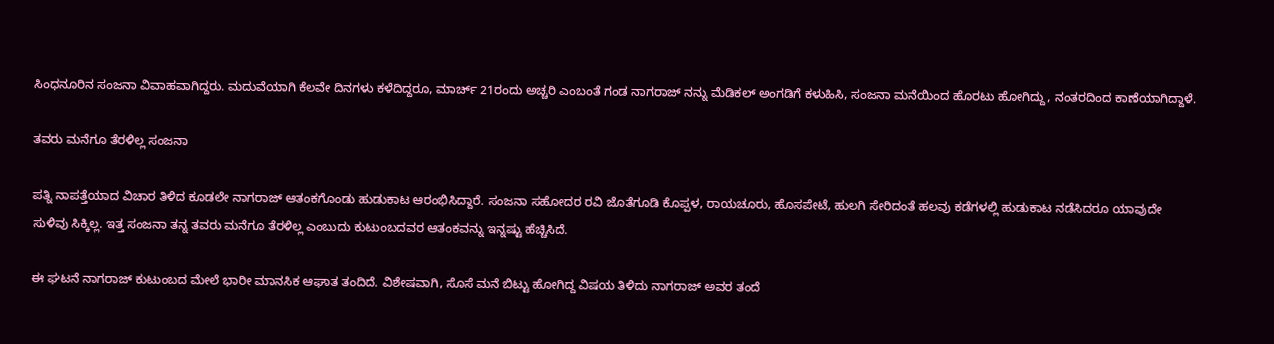ಸಿಂಧನೂರಿನ ಸಂಜನಾ ವಿವಾಹವಾಗಿದ್ದರು. ಮದುವೆಯಾಗಿ ಕೆಲವೇ ದಿನಗಳು ಕಳೆದಿದ್ದರೂ, ಮಾರ್ಚ್ 21ರಂದು ಅಚ್ಚರಿ ಎಂಬಂತೆ ಗಂಡ ನಾಗರಾಜ್ ನನ್ನು ಮೆಡಿಕಲ್ ಅಂಗಡಿಗೆ ಕಳುಹಿಸಿ, ಸಂಜನಾ ಮನೆಯಿಂದ ಹೊರಟು ಹೋಗಿದ್ದು, ನಂತರದಿಂದ ಕಾಣೆಯಾಗಿದ್ದಾಳೆ.

ತವರು ಮನೆಗೂ ತೆರಳಿಲ್ಲ ಸಂಜನಾ

ಪತ್ನಿ ನಾಪತ್ತೆಯಾದ ವಿಚಾರ ತಿಳಿದ ಕೂಡಲೇ ನಾಗರಾಜ್ ಆತಂಕಗೊಂಡು ಹುಡುಕಾಟ ಆರಂಭಿಸಿದ್ದಾರೆ. ಸಂಜನಾ ಸಹೋದರ ರವಿ ಜೊತೆಗೂಡಿ ಕೊಪ್ಪಳ, ರಾಯಚೂರು, ಹೊಸಪೇಟೆ, ಹುಲಗಿ ಸೇರಿದಂತೆ ಹಲವು ಕಡೆಗಳಲ್ಲಿ ಹುಡುಕಾಟ ನಡೆಸಿದರೂ ಯಾವುದೇ ಸುಳಿವು ಸಿಕ್ಕಿಲ್ಲ. ಇತ್ತ ಸಂಜನಾ ತನ್ನ ತವರು ಮನೆಗೂ ತೆರಳಿಲ್ಲ ಎಂಬುದು ಕುಟುಂಬದವರ ಆತಂಕವನ್ನು ಇನ್ನಷ್ಟು ಹೆಚ್ಚಿಸಿದೆ.

ಈ ಘಟನೆ ನಾಗರಾಜ್ ಕುಟುಂಬದ ಮೇಲೆ ಭಾರೀ ಮಾನಸಿಕ ಆಘಾತ ತಂದಿದೆ. ವಿಶೇಷವಾಗಿ, ಸೊಸೆ ಮನೆ ಬಿಟ್ಟು ಹೋಗಿದ್ದ ವಿಷಯ ತಿಳಿದು ನಾಗರಾಜ್ ಅವರ ತಂದೆ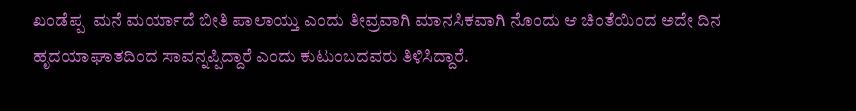ಖಂಡೆಪ್ಪ  ಮನೆ ಮರ್ಯಾದೆ ಬೀತಿ ಪಾಲಾಯ್ತು ಎಂದು ತೀವ್ರವಾಗಿ ಮಾನಸಿಕವಾಗಿ ನೊಂದು ಆ ಚಿಂತೆಯಿಂದ ಅದೇ ದಿನ ಹೃದಯಾಘಾತದಿಂದ ಸಾವನ್ನಪ್ಪಿದ್ದಾರೆ ಎಂದು ಕುಟುಂಬದವರು ತಿಳಿಸಿದ್ದಾರೆ.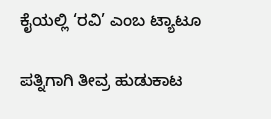ಕೈಯಲ್ಲಿ ‘ರವಿ’ ಎಂಬ ಟ್ಯಾಟೂ

ಪತ್ನಿಗಾಗಿ ತೀವ್ರ ಹುಡುಕಾಟ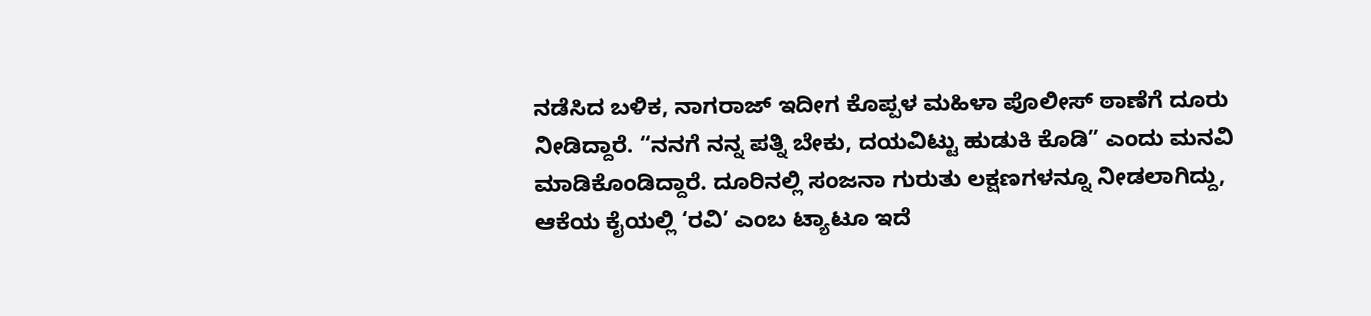ನಡೆಸಿದ ಬಳಿಕ, ನಾಗರಾಜ್ ಇದೀಗ ಕೊಪ್ಪಳ ಮಹಿಳಾ ಪೊಲೀಸ್ ಠಾಣೆಗೆ ದೂರು ನೀಡಿದ್ದಾರೆ. “ನನಗೆ ನನ್ನ ಪತ್ನಿ ಬೇಕು, ದಯವಿಟ್ಟು ಹುಡುಕಿ ಕೊಡಿ” ಎಂದು ಮನವಿ ಮಾಡಿಕೊಂಡಿದ್ದಾರೆ. ದೂರಿನಲ್ಲಿ ಸಂಜನಾ ಗುರುತು ಲಕ್ಷಣಗಳನ್ನೂ ನೀಡಲಾಗಿದ್ದು, ಆಕೆಯ ಕೈಯಲ್ಲಿ ‘ರವಿ’ ಎಂಬ ಟ್ಯಾಟೂ ಇದೆ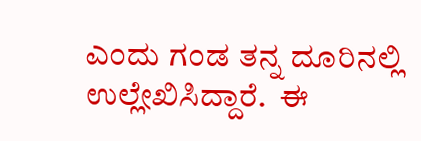ಎಂದು ಗಂಡ ತನ್ನ ದೂರಿನಲ್ಲಿ ಉಲ್ಲೇಖಿಸಿದ್ದಾರೆ.  ಈ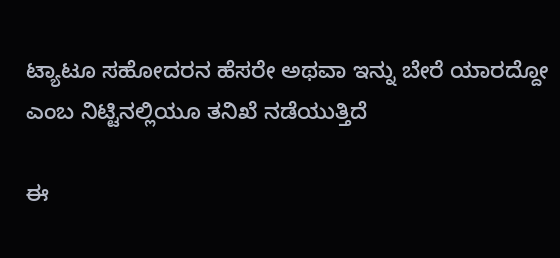ಟ್ಯಾಟೂ ಸಹೋದರನ ಹೆಸರೇ ಅಥವಾ ಇನ್ನು ಬೇರೆ ಯಾರದ್ದೋ ಎಂಬ ನಿಟ್ಟಿನಲ್ಲಿಯೂ ತನಿಖೆ ನಡೆಯುತ್ತಿದೆ

ಈ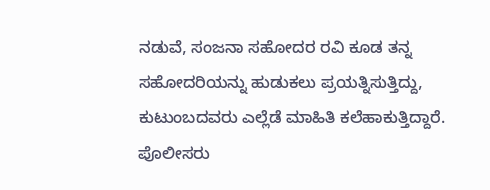ನಡುವೆ, ಸಂಜನಾ ಸಹೋದರ ರವಿ ಕೂಡ ತನ್ನ ಸಹೋದರಿಯನ್ನು ಹುಡುಕಲು ಪ್ರಯತ್ನಿಸುತ್ತಿದ್ದು, ಕುಟುಂಬದವರು ಎಲ್ಲೆಡೆ ಮಾಹಿತಿ ಕಲೆಹಾಕುತ್ತಿದ್ದಾರೆ. ಪೊಲೀಸರು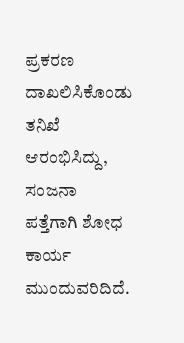ಪ್ರಕರಣ ದಾಖಲಿಸಿಕೊಂಡು ತನಿಖೆ ಆರಂಭಿಸಿದ್ದು, ಸಂಜನಾ ಪತ್ತೆಗಾಗಿ ಶೋಧ ಕಾರ್ಯ ಮುಂದುವರಿದಿದೆ.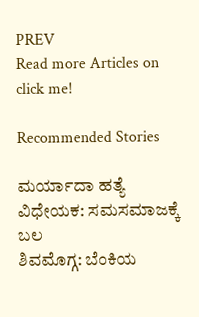PREV
Read more Articles on
click me!

Recommended Stories

ಮರ್ಯಾದಾ ಹತ್ಯೆ ವಿಧೇಯಕ: ಸಮಸಮಾಜಕ್ಕೆ ಬಲ
ಶಿವಮೊಗ್ಗ: ಬೆಂಕಿಯ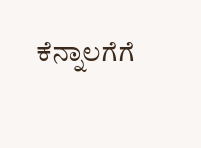ಕೆನ್ನಾಲಗೆಗೆ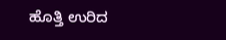ಹೊತ್ತಿ ಉರಿದ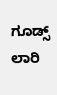ಗೂಡ್ಸ್ ಲಾರಿ